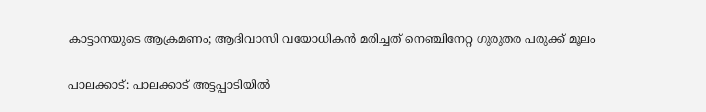കാട്ടാനയുടെ ആക്രമണം; ആദിവാസി വയോധികന്‍ മരിച്ചത് നെഞ്ചിനേറ്റ ഗുരുതര പരുക്ക് മൂലം

പാലക്കാട്: പാലക്കാട് അട്ടപ്പാടിയില്‍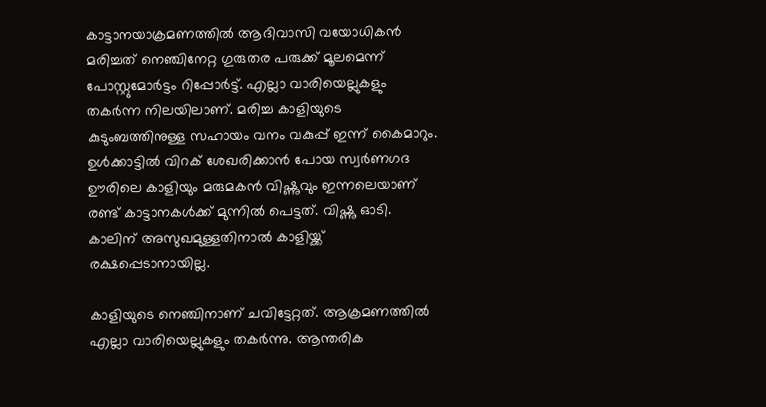കാട്ടാനയാക്രമണത്തില്‍ ആദിവാസി വയോധികന്‍ മരിച്ചത് നെഞ്ചിനേറ്റ ഗുരുതര പരുക്ക് മൂലമെന്ന് പോസ്റ്റുമോര്‍ട്ടം റിപ്പോര്‍ട്ട്. എല്ലാ വാരിയെല്ലുകളും തകര്‍ന്ന നിലയിലാണ്. മരിച്ച കാളിയുടെ കുടുംബത്തിനുള്ള സഹായം വനം വകുപ്പ് ഇന്ന് കൈമാറും. ഉള്‍ക്കാട്ടില്‍ വിറക് ശേഖരിക്കാന്‍ പോയ സ്വര്‍ണഗദ ഊരിലെ കാളിയും മരുമകന്‍ വിഷ്ണുവും ഇന്നലെയാണ് രണ്ട് കാട്ടാനകള്‍ക്ക് മുന്നില്‍ പെട്ടത്. വിഷ്ണു ഓടി. കാലിന് അസുഖമുള്ളതിനാല്‍ കാളിയ്ക്ക് രക്ഷപ്പെടാനായില്ല.

കാളിയുടെ നെഞ്ചിനാണ് ചവിട്ടേറ്റത്. ആക്രമണത്തില്‍ എല്ലാ വാരിയെല്ലുകളും തകര്‍ന്നു. ആന്തരിക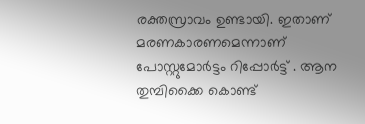രക്തസ്രാവം ഉണ്ടായി. ഇതാണ് മരണകാരണമെന്നാണ് പോസ്റ്റുമോര്‍ട്ടം റിപ്പോര്‍ട്ട് . ആന തുമ്പിക്കൈ കൊണ്ട്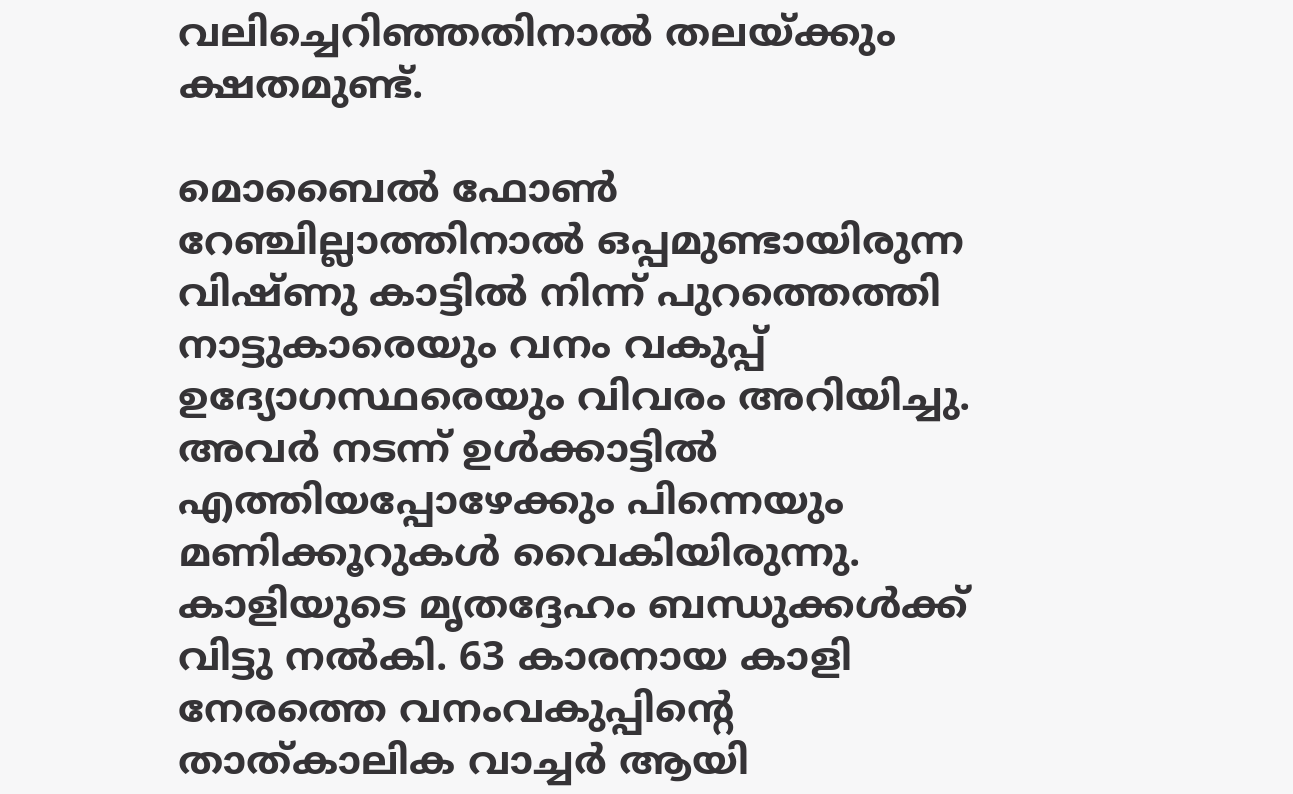വലിച്ചെറിഞ്ഞതിനാല്‍ തലയ്ക്കും ക്ഷതമുണ്ട്.

മൊബൈല്‍ ഫോണ്‍ റേഞ്ചില്ലാത്തിനാല്‍ ഒപ്പമുണ്ടായിരുന്ന വിഷ്ണു കാട്ടില്‍ നിന്ന് പുറത്തെത്തി നാട്ടുകാരെയും വനം വകുപ്പ് ഉദ്യോഗസ്ഥരെയും വിവരം അറിയിച്ചു. അവര്‍ നടന്ന് ഉള്‍ക്കാട്ടില്‍ എത്തിയപ്പോഴേക്കും പിന്നെയും മണിക്കൂറുകള്‍ വൈകിയിരുന്നു. കാളിയുടെ മൃതദ്ദേഹം ബന്ധുക്കള്‍ക്ക് വിട്ടു നല്‍കി. 63 കാരനായ കാളി നേരത്തെ വനംവകുപ്പിന്റെ താത്കാലിക വാച്ചര്‍ ആയി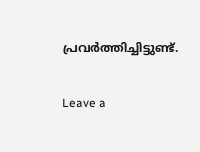പ്രവര്‍ത്തിച്ചിട്ടുണ്ട്.

Leave a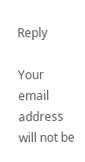Reply

Your email address will not be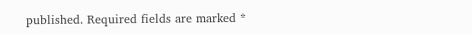published. Required fields are marked *